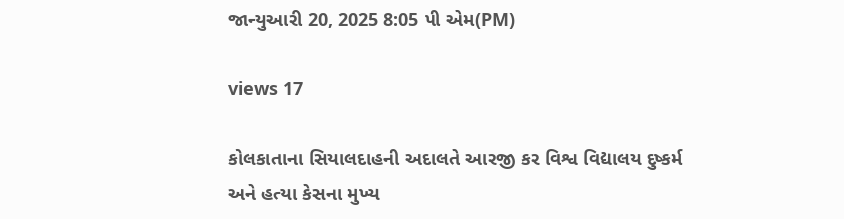જાન્યુઆરી 20, 2025 8:05 પી એમ(PM)

views 17

કોલકાતાના સિયાલદાહની અદાલતે આરજી કર વિશ્વ વિદ્યાલય દુષ્કર્મ અને હત્યા કેસના મુખ્ય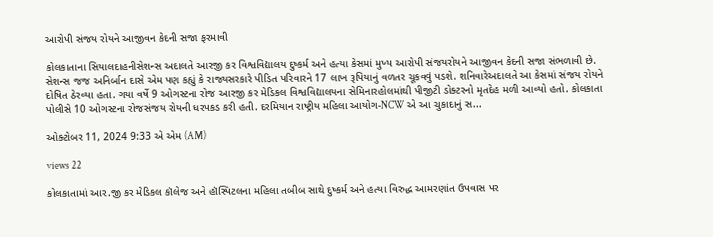આરોપી સંજય રોયને આજીવન કેદની સજા ફરમાવી

કોલકાતાના સિયાલદાહનીસેશન્સ અદાલતે આરજી કર વિશ્વવિદ્યાલય દુષ્કર્મ અને હત્યા કેસમાં મુખ્ય આરોપી સંજયરોયને આજીવન કેદની સજા સંભળાવી છે. સેશન્સ જજ અનિર્બાન દાસે એમ પણ કહ્યું કે રાજ્યસરકારે પીડિત પરિવારને 17 લાખ રૂપિયાનું વળતર ચૂકવવું પડશે. શનિવારેઅદાલતે આ કેસમાં સંજય રોયને દોષિત ઠેરવ્યા હતા. ગયા વર્ષે 9 ઓગસ્ટના રોજ આરજી કર મેડિકલ વિશ્વવિદ્યાલયના સેમિનારહોલમાંથી પીજીટી ડોક્ટરનો મૃતદેહ મળી આવ્યો હતો. કોલકાતા પોલીસે 10 ઓગસ્ટના રોજસંજય રોયની ધરપકડ કરી હતી. દરમિયાન રાષ્ટ્રીય મહિલા આયોગ-NCW એ આ ચુકાદાનું સ...

ઓક્ટોબર 11, 2024 9:33 એ એમ (AM)

views 22

કોલકાતામાં આર.જી કર મેડિકલ કૉલેજ અને હૉસ્પિટલના મહિલા તબીબ સાથે દુષ્કર્મ અને હત્યા વિરુદ્ધ આમરણાંત ઉપવાસ પર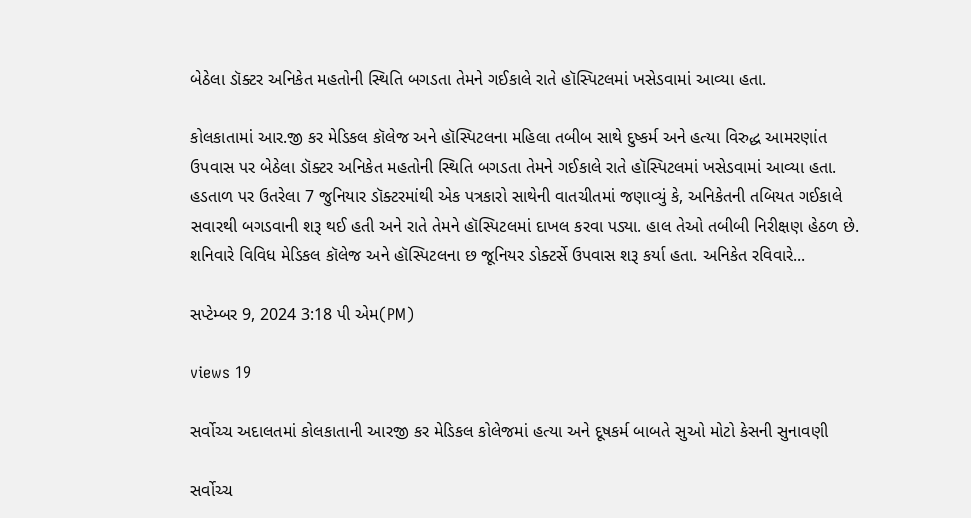બેઠેલા ડૉક્ટર અનિકેત મહતોની સ્થિતિ બગડતા તેમને ગઈકાલે રાતે હૉસ્પિટલમાં ખસેડવામાં આવ્યા હતા.

કોલકાતામાં આર.જી કર મેડિકલ કૉલેજ અને હૉસ્પિટલના મહિલા તબીબ સાથે દુષ્કર્મ અને હત્યા વિરુદ્ધ આમરણાંત ઉપવાસ પર બેઠેલા ડૉક્ટર અનિકેત મહતોની સ્થિતિ બગડતા તેમને ગઈકાલે રાતે હૉસ્પિટલમાં ખસેડવામાં આવ્યા હતા. હડતાળ પર ઉતરેલા 7 જુનિયાર ડૉક્ટરમાંથી એક પત્રકારો સાથેની વાતચીતમાં જણાવ્યું કે, અનિકેતની તબિયત ગઈકાલે સવારથી બગડવાની શરૂ થઈ હતી અને રાતે તેમને હૉસ્પિટલમાં દાખલ કરવા પડ્યા. હાલ તેઓ તબીબી નિરીક્ષણ હેઠળ છે. શનિવારે વિવિધ મેડિકલ કૉલેજ અને હૉસ્પિટલના છ જૂનિયર ડોક્ટર્સે ઉપવાસ શરૂ કર્યા હતા. અનિકેત રવિવારે...

સપ્ટેમ્બર 9, 2024 3:18 પી એમ(PM)

views 19

સર્વોચ્ચ અદાલતમાં કોલકાતાની આરજી કર મેડિકલ કોલેજમાં હત્યા અને દૂષકર્મ બાબતે સુઓ મોટો કેસની સુનાવણી

સર્વોચ્ચ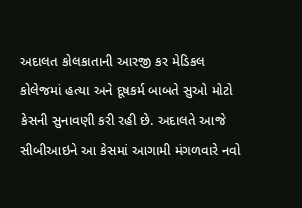અદાલત કોલકાતાની આરજી કર મેડિકલ કોલેજમાં હત્યા અને દૂષકર્મ બાબતે સુઓ મોટો કેસની સુનાવણી કરી રહી છે. અદાલતે આજે સીબીઆઇને આ કેસમાં આગામી મંગળવારે નવો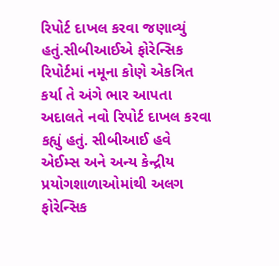રિપોર્ટ દાખલ કરવા જણાવ્યું હતું.સીબીઆઈએ ફોરેન્સિક રિપોર્ટમાં નમૂના કોણે એકત્રિત કર્યા તે અંગે ભાર આપતા અદાલતે નવો રિપોર્ટ દાખલ કરવા કહ્યું હતું. સીબીઆઈ હવે એઈમ્સ અને અન્ય કેન્દ્રીય પ્રયોગશાળાઓમાંથી અલગ ફોરેન્સિક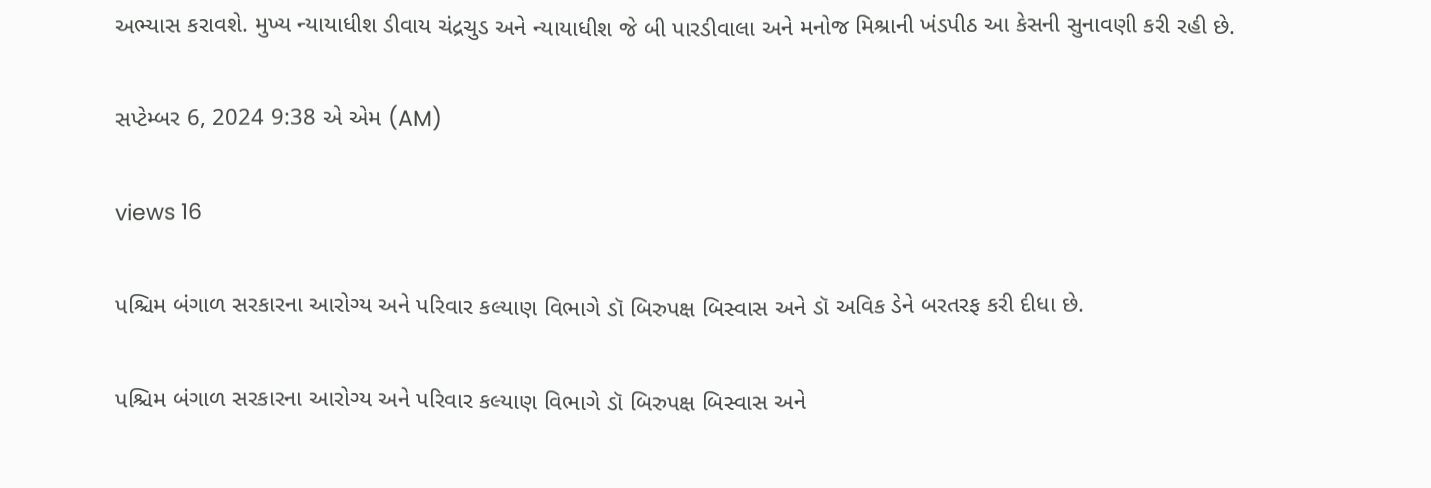અભ્યાસ કરાવશે. મુખ્ય ન્યાયાધીશ ડીવાય ચંદ્રચુડ અને ન્યાયાધીશ જે બી પારડીવાલા અને મનોજ મિશ્રાની ખંડપીઠ આ કેસની સુનાવણી કરી રહી છે.

સપ્ટેમ્બર 6, 2024 9:38 એ એમ (AM)

views 16

પશ્ચિમ બંગાળ સરકારના આરોગ્ય અને પરિવાર કલ્યાણ વિભાગે ડૉ બિરુપક્ષ બિસ્વાસ અને ડૉ અવિક ડેને બરતરફ કરી દીધા છે.

પશ્ચિમ બંગાળ સરકારના આરોગ્ય અને પરિવાર કલ્યાણ વિભાગે ડૉ બિરુપક્ષ બિસ્વાસ અને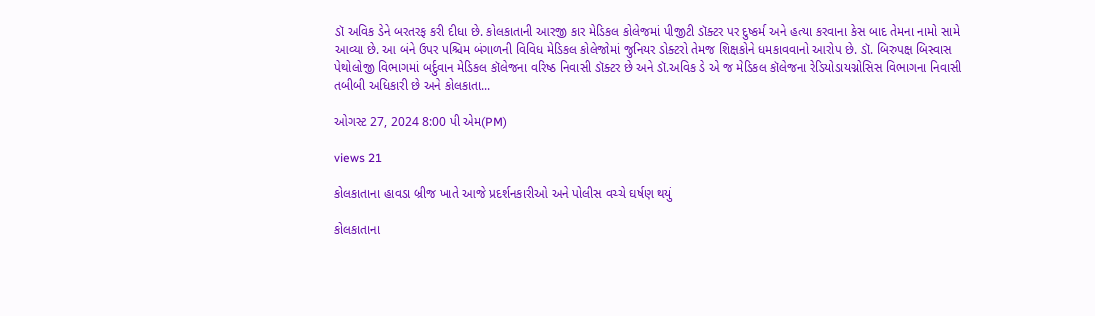ડૉ અવિક ડેને બરતરફ કરી દીધા છે. કોલકાતાની આરજી કાર મેડિકલ કોલેજમાં પીજીટી ડૉક્ટર પર દુષ્કર્મ અને હત્યા કરવાના કેસ બાદ તેમના નામો સામે આવ્યા છે. આ બંને ઉપર પશ્ચિમ બંગાળની વિવિધ મેડિકલ કોલેજોમાં જુનિયર ડોક્ટરો તેમજ શિક્ષકોને ધમકાવવાનો આરોપ છે. ડૉ. બિરુપક્ષ બિસ્વાસ પેથોલોજી વિભાગમાં બર્દુવાન મેડિકલ કૉલેજના વરિષ્ઠ નિવાસી ડૉક્ટર છે અને ડૉ.અવિક ડે એ જ મેડિકલ કૉલેજના રેડિયોડાયગ્નોસિસ વિભાગના નિવાસી તબીબી અધિકારી છે અને કોલકાતા...

ઓગસ્ટ 27, 2024 8:00 પી એમ(PM)

views 21

કોલકાતાના હાવડા બ્રીજ ખાતે આજે પ્રદર્શનકારીઓ અને પોલીસ વચ્ચે ઘર્ષણ થયું

કોલકાતાના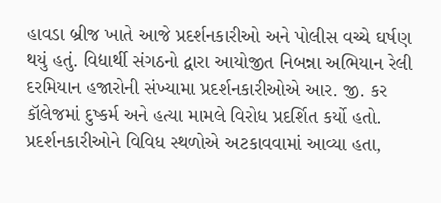હાવડા બ્રીજ ખાતે આજે પ્રદર્શનકારીઓ અને પોલીસ વચ્ચે ઘર્ષણ થયું હતું. વિદ્યાર્થી સંગઠનો દ્વારા આયોજીત નિબન્ના અભિયાન રેલી દરમિયાન હજારોની સંખ્યામા પ્રદર્શનકારીઓએ આર. જી. કર કૉલેજમાં દુષ્કર્મ અને હત્યા મામલે વિરોધ પ્રદર્શિત કર્યો હતો. પ્રદર્શનકારીઓને વિવિધ સ્થળોએ અટકાવવામાં આવ્યા હતા,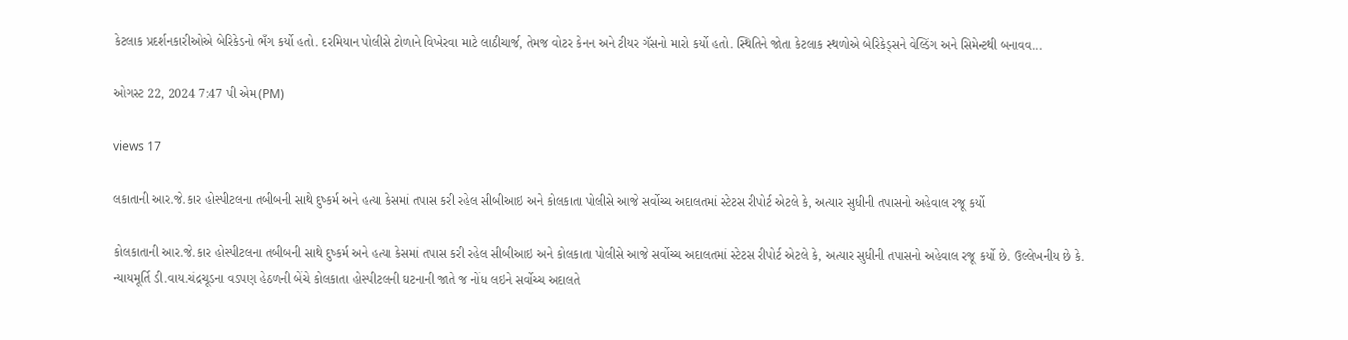કેટલાક પ્રદર્શનકારીઓએ બેરિકેડનો ભઁગ કર્યો હતો. દરમિયાન પોલીસે ટોળાને વિખેરવા માટે લાઠીચાર્જ, તેમજ વોટર કેનન અને ટીયર ગૅસનો મારો કર્યો હતો. સ્થિતિને જોતા કેટલાક સ્થળોએ બેરિકેડ્સને વેલ્ડિંગ અને સિમેન્ટથી બનાવવ...

ઓગસ્ટ 22, 2024 7:47 પી એમ(PM)

views 17

લકાતાની આર.જે.કાર હોસ્પીટલના તબીબની સાથે દુષ્કર્મ અને હત્યા કેસમાં તપાસ કરી રહેલ સીબીઆઇ અને કોલકાતા પોલીસે આજે સર્વોચ્ચ અદાલતમાં સ્ટેટસ રીપોર્ટ એટલે કે, અત્યાર સુધીની તપાસનો અહેવાલ રજૂ કર્યો

કોલકાતાની આર.જે.કાર હોસ્પીટલના તબીબની સાથે દુષ્કર્મ અને હત્યા કેસમાં તપાસ કરી રહેલ સીબીઆઇ અને કોલકાતા પોલીસે આજે સર્વોચ્ચ અદાલતમાં સ્ટેટસ રીપોર્ટ એટલે કે, અત્યાર સુધીની તપાસનો અહેવાલ રજૂ કર્યો છે. ઉલ્લેખનીય છે કે. ન્યાયમૂર્તિ ડી.વાય.ચંદ્રચૂડના વડપણ હેઠળની બેંચે કોલકાતા હોસ્પીટલની ઘટનાની જાતે જ નોંધ લઇને સર્વોચ્ચ અદાલતે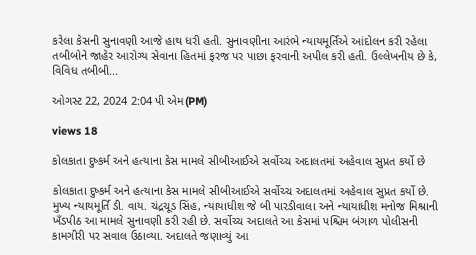કરેલા કેસની સુનાવણી આજે હાથ ધરી હતી. સુનાવણીના આરંભે ન્યાયમૂર્તિએ આંદોલન કરી રહેલા તબીબોને જાહેર આરોગ્ય સેવાના હિતમાં ફરજ પર પાછા ફરવાની અપીલ કરી હતી. ઉલ્લેખનીય છે કે, વિવિધ તબીબી...

ઓગસ્ટ 22, 2024 2:04 પી એમ(PM)

views 18

કોલકાતા દુષ્કર્મ અને હત્યાના કેસ મામલે સીબીઆઈએ સર્વોચ્ચ અદાલતમાં અહેવાલ સુપ્રત કર્યો છે

કોલકાતા દુષ્કર્મ અને હત્યાના કેસ મામલે સીબીઆઈએ સર્વોચ્ચ અદાલતમાં અહેવાલ સુપ્રત કર્યો છે. મુખ્ય ન્યાયમૂર્તિ ડી. વાય. ચંદ્રચૂડ સિંહ, ન્યાયાધીશ જે બી પારડીવાલા અને ન્યાયાધીશ મનોજ મિશ્રાની ખઁડપીઠ આ મામલે સુનાવણી કરી રહી છે. સર્વોચ્ચ અદાલતે આ કેસમાં પશ્ચિમ બંગાળ પોલીસની કામગીરી પર સવાલ ઉઠાવ્યા. અદાલતે જણાવ્યું આ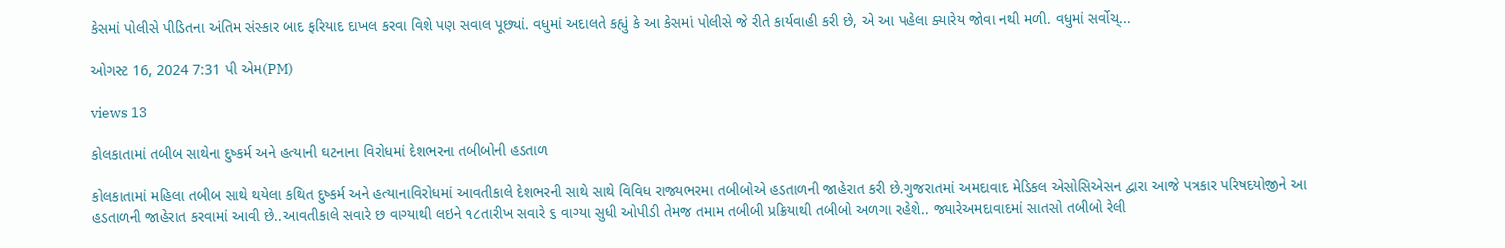કેસમાં પોલીસે પીડિતના અંતિમ સંસ્કાર બાદ ફરિયાદ દાખલ કરવા વિશે પણ સવાલ પૂછ્યાં. વધુમાં અદાલતે કહ્યું કે આ કેસમાં પોલીસે જે રીતે કાર્યવાહી કરી છે, એ આ પહેલા ક્યારેય જોવા નથી મળી. વધુમાં સર્વોચ્...

ઓગસ્ટ 16, 2024 7:31 પી એમ(PM)

views 13

કોલકાતામાં તબીબ સાથેના દુષ્કર્મ અને હત્યાની ઘટનાના વિરોધમાં દેશભરના તબીબોની હડતાળ

કોલકાતામાં મહિલા તબીબ સાથે થયેલા કથિત દુષ્કર્મ અને હત્યાનાવિરોધમાં આવતીકાલે દેશભરની સાથે સાથે વિવિધ રાજ્યભરમા તબીબોએ હડતાળની જાહેરાત કરી છે.ગુજરાતમાં અમદાવાદ મેડિકલ એસોસિએસન દ્વારા આજે પત્રકાર પરિષદયોજીને આ હડતાળની જાહેરાત કરવામાં આવી છે..આવતીકાલે સવારે છ વાગ્યાથી લઇને ૧૮તારીખ સવારે ૬ વાગ્યા સુધી ઓપીડી તેમજ તમામ તબીબી પ્રક્રિયાથી તબીબો અળગા રહેશે.. જ્યારેઅમદાવાદમાં સાતસો તબીબો રેલી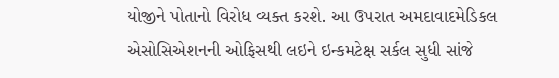યોજીને પોતાનો વિરોધ વ્યક્ત કરશે. આ ઉપરાત અમદાવાદમેડિકલ એસોસિએશનની ઓફિસથી લઇને ઇન્કમટેક્ષ સર્કલ સુધી સાંજે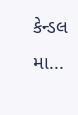કેન્ડલ મા...